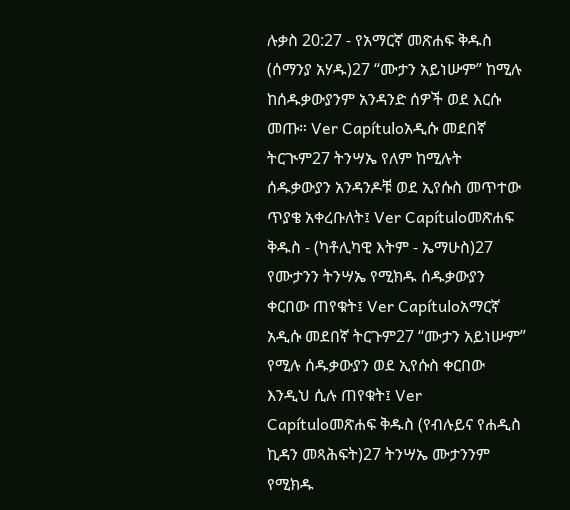ሉቃስ 20:27 - የአማርኛ መጽሐፍ ቅዱስ (ሰማንያ አሃዱ)27 “ሙታን አይነሡም” ከሚሉ ከሰዱቃውያንም አንዳንድ ሰዎች ወደ እርሱ መጡ። Ver Capítuloአዲሱ መደበኛ ትርጒም27 ትንሣኤ የለም ከሚሉት ሰዱቃውያን አንዳንዶቹ ወደ ኢየሱስ መጥተው ጥያቄ አቀረቡለት፤ Ver Capítuloመጽሐፍ ቅዱስ - (ካቶሊካዊ እትም - ኤማሁስ)27 የሙታንን ትንሣኤ የሚክዱ ሰዱቃውያን ቀርበው ጠየቁት፤ Ver Capítuloአማርኛ አዲሱ መደበኛ ትርጉም27 “ሙታን አይነሡም” የሚሉ ሰዱቃውያን ወደ ኢየሱስ ቀርበው እንዲህ ሲሉ ጠየቁት፤ Ver Capítuloመጽሐፍ ቅዱስ (የብሉይና የሐዲስ ኪዳን መጻሕፍት)27 ትንሣኤ ሙታንንም የሚክዱ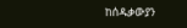ከሰዱቃውያን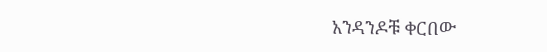አንዳንዶቹ ቀርበው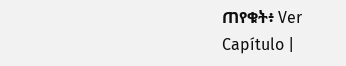ጠየቁት፥ Ver Capítulo |